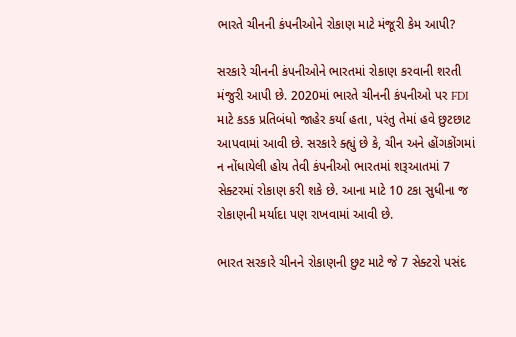ભારતે ચીનની કંપનીઓને રોકાણ માટે મંજૂરી કેમ આપી?

સરકારે ચીનની કંપનીઓને ભારતમાં રોકાણ કરવાની શરતી મંજુરી આપી છે. 2020માં ભારતે ચીનની કંપનીઓ પર FDI માટે કડક પ્રતિબંધો જાહેર કર્યા હતા, પરંતુ તેમાં હવે છુટછાટ આપવામાં આવી છે. સરકારે ક્હ્યું છે કે, ચીન અને હોંગકોંગમાં ન નોંધાયેલી હોય તેવી કંપનીઓ ભારતમાં શરૂઆતમાં 7 સેક્ટરમાં રોકાણ કરી શકે છે. આના માટે 10 ટકા સુધીના જ રોકાણની મર્યાદા પણ રાખવામાં આવી છે.

ભારત સરકારે ચીનને રોકાણની છુટ માટે જે 7 સેક્ટરો પસંદ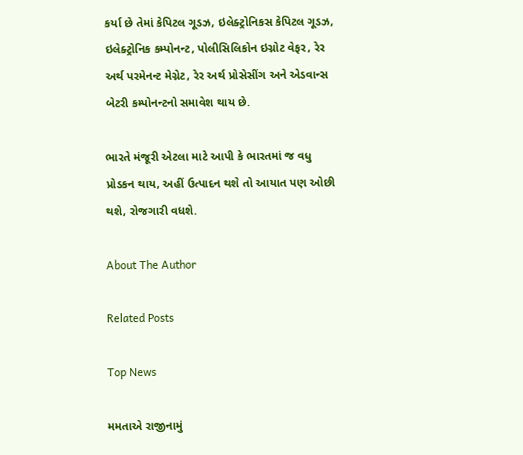કર્યા છે તેમાં કેપિટલ ગૂડઝ, ઇલેક્ટ્રોનિકસ કેપિટલ ગૂડઝ, ઇલેક્ટ્રોનિક કમ્પોનન્ટ, પોલીસિલિકોન ઇગ્નોટ વેફર, રેર અર્થ પરમેનન્ટ મેગ્નેટ, રેર અર્થ પ્રોસેસીંગ અને એડવાન્સ બેટરી કમ્પોનન્ટનો સમાવેશ થાય છે.

ભારતે મંજૂરી એટલા માટે આપી કે ભારતમાં જ વધુ પ્રોડકન થાય, અહીં ઉત્પાદન થશે તો આયાત પણ ઓછી થશે, રોજગારી વધશે.

About The Author

Related Posts

Top News

મમતાએ રાજીનામું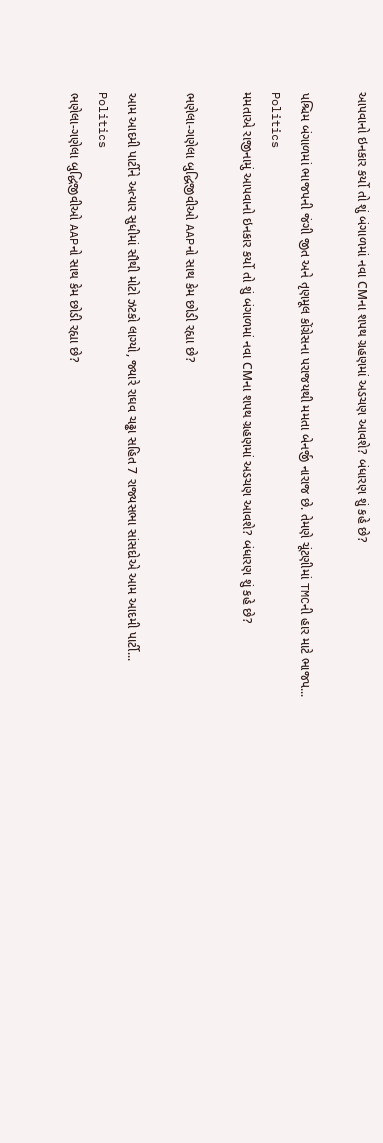આપવાનો ઇનકાર કર્યો તો શું બંગાળમાં નવા CMના શપથ ગ્રહણમાં અડચણ આવશે? બંધારણ શું કહે છે?

પશ્ચિમ બંગાળમાં ભાજપની જંગી જીત અને તૃણમૂલ કોંગ્રેસના પરાજયથી મમતા બેનર્જી નારાજ છે. તેમણે ચૂંટણીમાં TMCની હાર માટે ભાજપ...
Politics
મમતાએ રાજીનામું આપવાનો ઇનકાર કર્યો તો શું બંગાળમાં નવા CMના શપથ ગ્રહણમાં અડચણ આવશે? બંધારણ શું કહે છે?

ભણેલા-ગણેલા બુદ્ધિજીવીઓ AAPનો સાથ કેમ છોડી રહ્યા છે?

આમ આદમી પાર્ટીને અત્યાર સુધીમાં સૌથી મોટો ઝટકો લાગ્યો, જ્યારે રાઘવ ચઢ્ઢા સહિત 7 રાજ્યસભા સાંસદોએ આમ આદમી પાર્ટી...
Politics
ભણેલા-ગણેલા બુદ્ધિજીવીઓ AAPનો સાથ કેમ છોડી રહ્યા છે?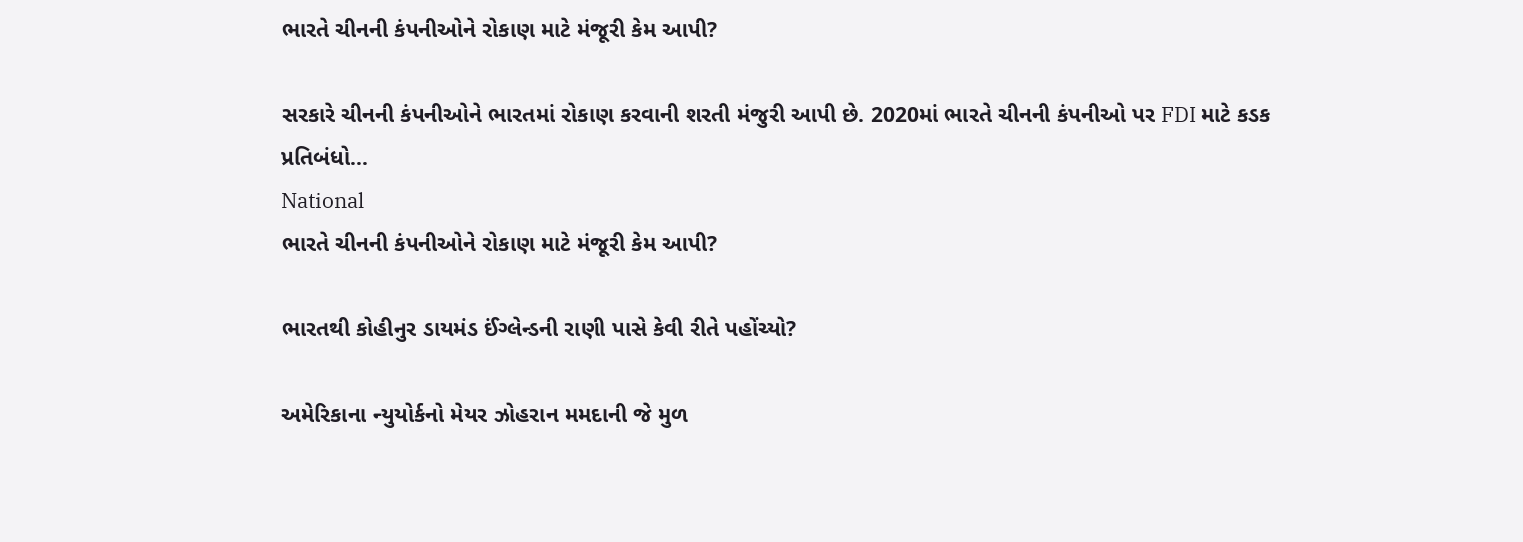ભારતે ચીનની કંપનીઓને રોકાણ માટે મંજૂરી કેમ આપી?

સરકારે ચીનની કંપનીઓને ભારતમાં રોકાણ કરવાની શરતી મંજુરી આપી છે. 2020માં ભારતે ચીનની કંપનીઓ પર FDI માટે કડક પ્રતિબંધો...
National
ભારતે ચીનની કંપનીઓને રોકાણ માટે મંજૂરી કેમ આપી?

ભારતથી કોહીનુર ડાયમંડ ઈંગ્લેન્ડની રાણી પાસે કેવી રીતે પહોંચ્યો?

અમેરિકાના ન્યુયોર્કનો મેયર ઝોહરાન મમદાની જે મુળ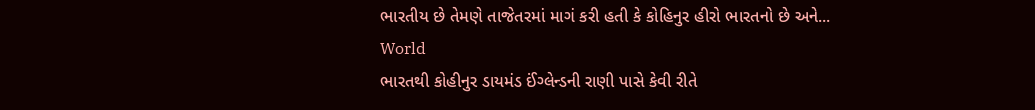ભારતીય છે તેમણે તાજેતરમાં માગં કરી હતી કે કોહિનુર હીરો ભારતનો છે અને...
World
ભારતથી કોહીનુર ડાયમંડ ઈંગ્લેન્ડની રાણી પાસે કેવી રીતે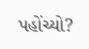પહોંચ્યો?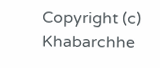Copyright (c) Khabarchhe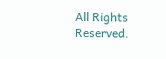All Rights Reserved.